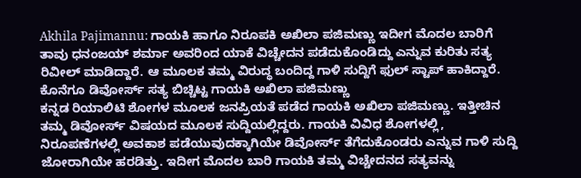Akhila Pajimannu: ಗಾಯಕಿ ಹಾಗೂ ನಿರೂಪಕಿ ಅಖಿಲಾ ಪಜಿಮಣ್ಣು ಇದೀಗ ಮೊದಲ ಬಾರಿಗೆ ತಾವು ಧನಂಜಯ್ ಶರ್ಮಾ ಅವರಿಂದ ಯಾಕೆ ವಿಚ್ಚೇದನ ಪಡೆದುಕೊಂಡಿದ್ದು ಎನ್ನುವ ಕುರಿತು ಸತ್ಯ ರಿವೀಲ್ ಮಾಡಿದ್ದಾರೆ. ಆ ಮೂಲಕ ತಮ್ಮ ವಿರುದ್ಧ ಬಂದಿದ್ದ ಗಾಳಿ ಸುದ್ದಿಗೆ ಫುಲ್ ಸ್ಟಾಪ್ ಹಾಕಿದ್ದಾರೆ.
ಕೊನೆಗೂ ಡಿವೋರ್ಸ್ ಸತ್ಯ ಬಿಚ್ಚಿಟ್ಟ ಗಾಯಕಿ ಅಖಿಲಾ ಪಜಿಮಣ್ಣು
ಕನ್ನಡ ರಿಯಾಲಿಟಿ ಶೋಗಳ ಮೂಲಕ ಜನಪ್ರಿಯತೆ ಪಡೆದ ಗಾಯಕಿ ಅಖಿಲಾ ಪಜಿಮಣ್ಣು. ಇತ್ತೀಚಿನ ತಮ್ಮ ಡಿವೋರ್ಸ್ ವಿಷಯದ ಮೂಲಕ ಸುದ್ದಿಯಲ್ಲಿದ್ದರು. ಗಾಯಕಿ ವಿವಿಧ ಶೋಗಳಲ್ಲಿ, ನಿರೂಪಣೆಗಳಲ್ಲಿ ಅವಕಾಶ ಪಡೆಯುವುದಕ್ಕಾಗಿಯೇ ಡಿವೋರ್ಸ್ ತೆಗೆದುಕೊಂಡರು ಎನ್ನುವ ಗಾಳಿ ಸುದ್ದಿ ಜೋರಾಗಿಯೇ ಹರಡಿತ್ತು. ಇದೀಗ ಮೊದಲ ಬಾರಿ ಗಾಯಕಿ ತಮ್ಮ ವಿಚ್ಚೇದನದ ಸತ್ಯವನ್ನು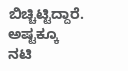ಬಿಚ್ಚಿಟ್ಟಿದ್ದಾರೆ. ಅಷ್ಟಕ್ಕೂ ನಟಿ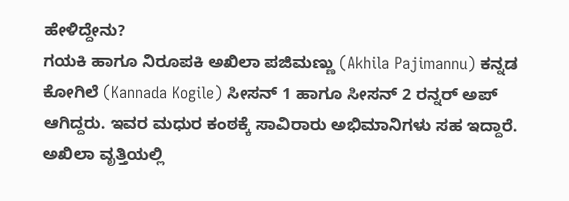ಹೇಳಿದ್ದೇನು?
ಗಯಕಿ ಹಾಗೂ ನಿರೂಪಕಿ ಅಖಿಲಾ ಪಜಿಮಣ್ಣು (Akhila Pajimannu) ಕನ್ನಡ ಕೋಗಿಲೆ (Kannada Kogile) ಸೀಸನ್ 1 ಹಾಗೂ ಸೀಸನ್ 2 ರನ್ನರ್ ಅಪ್ ಆಗಿದ್ದರು. ಇವರ ಮಧುರ ಕಂಠಕ್ಕೆ ಸಾವಿರಾರು ಅಭಿಮಾನಿಗಳು ಸಹ ಇದ್ದಾರೆ. ಅಖಿಲಾ ವೃತ್ತಿಯಲ್ಲಿ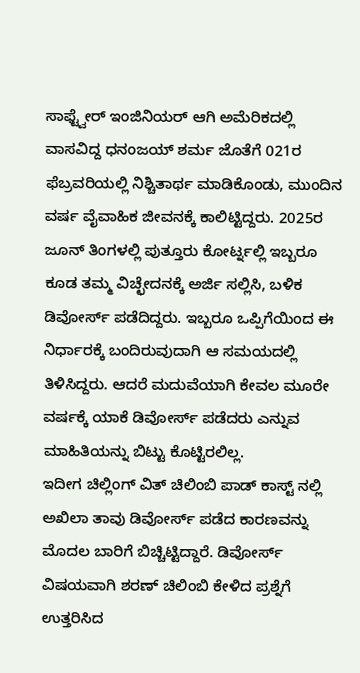ಸಾಫ್ಟ್ವೇರ್ ಇಂಜಿನಿಯರ್ ಆಗಿ ಅಮೆರಿಕದಲ್ಲಿ ವಾಸವಿದ್ದ ಧನಂಜಯ್ ಶರ್ಮ ಜೊತೆಗೆ 021ರ ಫೆಬ್ರವರಿಯಲ್ಲಿ ನಿಶ್ಚಿತಾರ್ಥ ಮಾಡಿಕೊಂಡು, ಮುಂದಿನ ವರ್ಷ ವೈವಾಹಿಕ ಜೀವನಕ್ಕೆ ಕಾಲಿಟ್ಟಿದ್ದರು. 2025ರ ಜೂನ್ ತಿಂಗಳಲ್ಲಿ ಪುತ್ತೂರು ಕೋರ್ಟ್ನಲ್ಲಿ ಇಬ್ಬರೂ ಕೂಡ ತಮ್ಮ ವಿಚ್ಛೇದನಕ್ಕೆ ಅರ್ಜಿ ಸಲ್ಲಿಸಿ, ಬಳಿಕ ಡಿವೋರ್ಸ್ ಪಡೆದಿದ್ದರು. ಇಬ್ಬರೂ ಒಪ್ಪಿಗೆಯಿಂದ ಈ ನಿರ್ಧಾರಕ್ಕೆ ಬಂದಿರುವುದಾಗಿ ಆ ಸಮಯದಲ್ಲಿ ತಿಳಿಸಿದ್ದರು. ಆದರೆ ಮದುವೆಯಾಗಿ ಕೇವಲ ಮೂರೇ ವರ್ಷಕ್ಕೆ ಯಾಕೆ ಡಿವೋರ್ಸ್ ಪಡೆದರು ಎನ್ನುವ ಮಾಹಿತಿಯನ್ನು ಬಿಟ್ಟು ಕೊಟ್ಟಿರಲಿಲ್ಲ.
ಇದೀಗ ಚಿಲ್ಲಿಂಗ್ ವಿತ್ ಚಿಲಿಂಬಿ ಪಾಡ್ ಕಾಸ್ಟ್ ನಲ್ಲಿ ಅಖಿಲಾ ತಾವು ಡಿವೋರ್ಸ್ ಪಡೆದ ಕಾರಣವನ್ನು ಮೊದಲ ಬಾರಿಗೆ ಬಿಚ್ಚಿಟ್ಟಿದ್ದಾರೆ. ಡಿವೋರ್ಸ್ ವಿಷಯವಾಗಿ ಶರಣ್ ಚಿಲಿಂಬಿ ಕೇಳಿದ ಪ್ರಶ್ನೆಗೆ ಉತ್ತರಿಸಿದ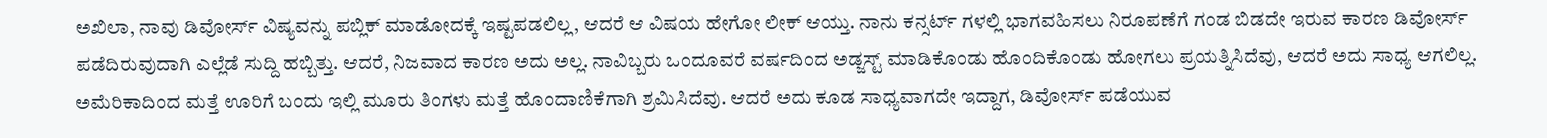ಅಖಿಲಾ, ನಾವು ಡಿವೋರ್ಸ್ ವಿಷ್ಯವನ್ನು ಪಬ್ಲಿಕ್ ಮಾಡೋದಕ್ಕೆ ಇಷ್ಟಪಡಲಿಲ್ಲ, ಆದರೆ ಆ ವಿಷಯ ಹೇಗೋ ಲೀಕ್ ಆಯ್ತು. ನಾನು ಕನ್ಸರ್ಟ್ ಗಳಲ್ಲಿ ಭಾಗವಹಿಸಲು ನಿರೂಪಣೆಗೆ ಗಂಡ ಬಿಡದೇ ಇರುವ ಕಾರಣ ಡಿವೋರ್ಸ್ ಪಡೆದಿರುವುದಾಗಿ ಎಲ್ಲೆಡೆ ಸುದ್ದಿ ಹಬ್ಬಿತ್ತು. ಆದರೆ, ನಿಜವಾದ ಕಾರಣ ಅದು ಅಲ್ಲ. ನಾವಿಬ್ಬರು ಒಂದೂವರೆ ವರ್ಷದಿಂದ ಅಡ್ಜಸ್ಟ್ ಮಾಡಿಕೊಂಡು ಹೊಂದಿಕೊಂಡು ಹೋಗಲು ಪ್ರಯತ್ನಿಸಿದೆವು, ಆದರೆ ಅದು ಸಾಧ್ಯ ಆಗಲಿಲ್ಲ. ಅಮೆರಿಕಾದಿಂದ ಮತ್ತೆ ಊರಿಗೆ ಬಂದು ಇಲ್ಲಿ ಮೂರು ತಿಂಗಳು ಮತ್ತೆ ಹೊಂದಾಣಿಕೆಗಾಗಿ ಶ್ರಮಿಸಿದೆವು. ಆದರೆ ಅದು ಕೂಡ ಸಾಧ್ಯವಾಗದೇ ಇದ್ದಾಗ, ಡಿವೋರ್ಸ್ ಪಡೆಯುವ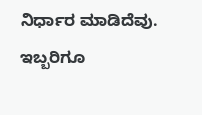ನಿರ್ಧಾರ ಮಾಡಿದೆವು. ಇಬ್ಬರಿಗೂ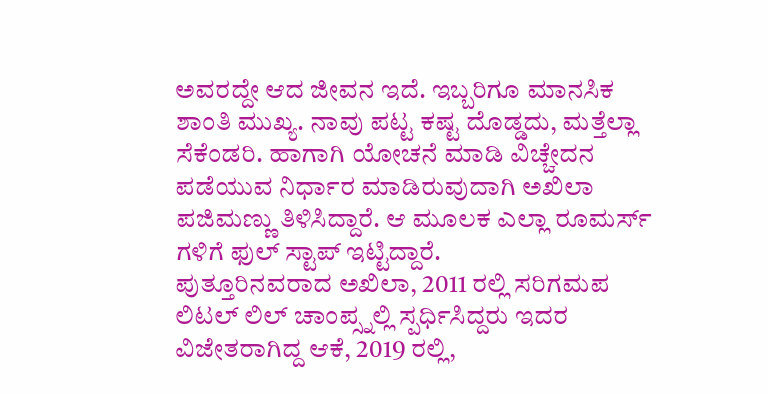ಅವರದ್ದೇ ಆದ ಜೀವನ ಇದೆ. ಇಬ್ಬರಿಗೂ ಮಾನಸಿಕ ಶಾಂತಿ ಮುಖ್ಯ. ನಾವು ಪಟ್ಟ ಕಷ್ಟ ದೊಡ್ಡದು, ಮತ್ತೆಲ್ಲಾ ಸೆಕೆಂಡರಿ. ಹಾಗಾಗಿ ಯೋಚನೆ ಮಾಡಿ ವಿಚ್ಚೇದನ ಪಡೆಯುವ ನಿರ್ಧಾರ ಮಾಡಿರುವುದಾಗಿ ಅಖಿಲಾ ಪಜಿಮಣ್ಣು ತಿಳಿಸಿದ್ದಾರೆ. ಆ ಮೂಲಕ ಎಲ್ಲಾ ರೂಮರ್ಸ್ ಗಳಿಗೆ ಫುಲ್ ಸ್ಟಾಪ್ ಇಟ್ಟಿದ್ದಾರೆ.
ಪುತ್ತೂರಿನವರಾದ ಅಖಿಲಾ, 2011 ರಲ್ಲಿ ಸರಿಗಮಪ ಲಿಟಲ್ ಲಿಲ್ ಚಾಂಪ್ಸ್ನಲ್ಲಿ ಸ್ಪರ್ಧಿಸಿದ್ದರು ಇದರ ವಿಜೇತರಾಗಿದ್ದ ಆಕೆ, 2019 ರಲ್ಲಿ,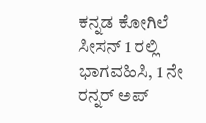ಕನ್ನಡ ಕೋಗಿಲೆ ಸೀಸನ್ 1 ರಲ್ಲಿ ಭಾಗವಹಿಸಿ, 1 ನೇ ರನ್ನರ್ ಅಪ್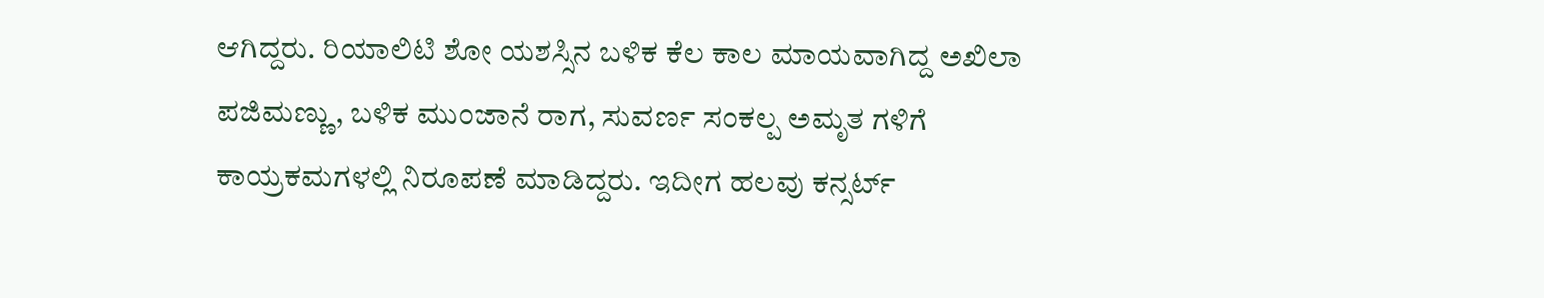ಆಗಿದ್ದರು. ರಿಯಾಲಿಟಿ ಶೋ ಯಶಸ್ಸಿನ ಬಳಿಕ ಕೆಲ ಕಾಲ ಮಾಯವಾಗಿದ್ದ ಅಖಿಲಾ ಪಜಿಮಣ್ಣು, ಬಳಿಕ ಮುಂಜಾನೆ ರಾಗ, ಸುವರ್ಣ ಸಂಕಲ್ಪ ಅಮೃತ ಗಳಿಗೆ ಕಾಯ್ರಕಮಗಳಲ್ಲಿ ನಿರೂಪಣೆ ಮಾಡಿದ್ದರು. ಇದೀಗ ಹಲವು ಕನ್ಸರ್ಟ್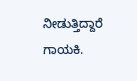ನೀಡುತ್ತಿದ್ದಾರೆ ಗಾಯಕಿ.